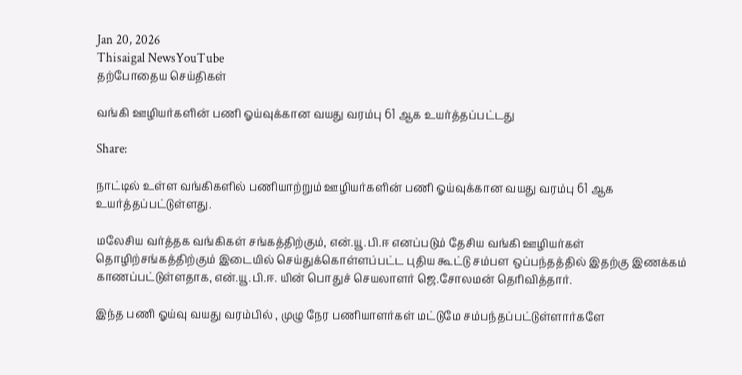Jan 20, 2026
Thisaigal NewsYouTube
தற்போதைய செய்திகள்

வங்கி ஊழியர்களின் பணி ஓய்வுக்கான வயது வரம்பு 61 ஆக உயர்த்தப்பட்டது

Share:

நாட்டில் உள்ள வங்கிகளில் பணியாற்றும் ஊழியர்களின் பணி ஓய்வுக்கான வயது வரம்பு 61 ஆக உயர்த்தப்பட்டுள்ளது.

மலேசிய வர்த்தக வங்கிகள் சங்கத்திற்கும், என்.யூ.பி.ஈ எனப்படும் தேசிய வங்கி ஊழியர்கள் தொழிற்சங்கத்திற்கும் இடையில் செய்துக்கொள்ளப்பட்ட புதிய கூட்டு சம்பள ஒப்பந்தத்தில் இதற்கு இணக்கம் காணப்பட்டுள்ளதாக, என்.யூ.பி.ஈ. யின் பொதுச் செயலாளர் ஜெ.சோலமன் தெரிவித்தார்.

இந்த பணி ஓய்வு வயது வரம்பில் , முழு நேர பணியாளர்கள் மட்டுமே சம்பந்தப்பட்டுள்ளார்களே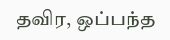தவிர, ஒப்பந்த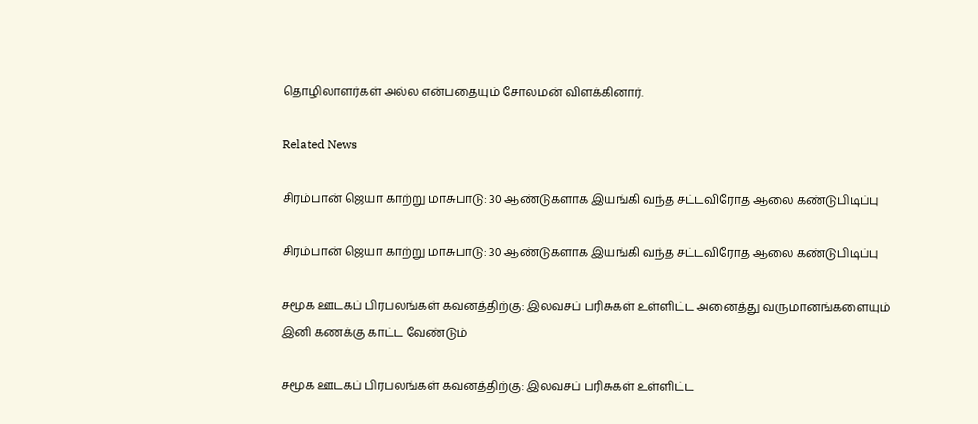தொழிலாளர்கள் அல்ல என்பதையும் சோலமன் விளக்கினார்.

Related News

சிரம்பான் ஜெயா காற்று மாசுபாடு: 30 ஆண்டுகளாக இயங்கி வந்த சட்டவிரோத ஆலை கண்டுபிடிப்பு

சிரம்பான் ஜெயா காற்று மாசுபாடு: 30 ஆண்டுகளாக இயங்கி வந்த சட்டவிரோத ஆலை கண்டுபிடிப்பு

சமூக ஊடகப் பிரபலங்கள் கவனத்திற்கு: இலவசப் பரிசுகள் உள்ளிட்ட அனைத்து வருமானங்களையும் இனி கணக்கு காட்ட வேண்டும்

சமூக ஊடகப் பிரபலங்கள் கவனத்திற்கு: இலவசப் பரிசுகள் உள்ளிட்ட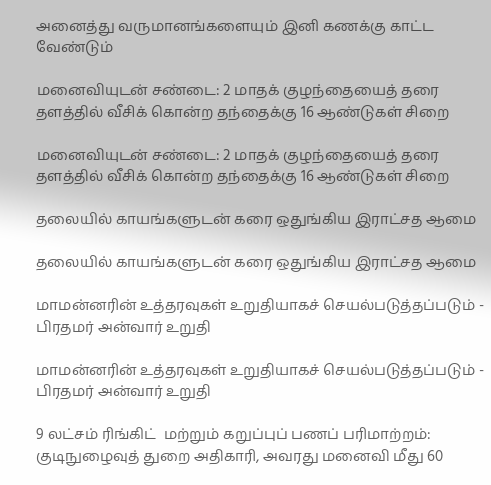அனைத்து வருமானங்களையும் இனி கணக்கு காட்ட வேண்டும்

மனைவியுடன் சண்டை: 2 மாதக் குழந்தையைத் தரை தளத்தில் வீசிக் கொன்ற தந்தைக்கு 16 ஆண்டுகள் சிறை

மனைவியுடன் சண்டை: 2 மாதக் குழந்தையைத் தரை தளத்தில் வீசிக் கொன்ற தந்தைக்கு 16 ஆண்டுகள் சிறை

தலையில் காயங்களுடன் கரை ஒதுங்கிய இராட்சத ஆமை

தலையில் காயங்களுடன் கரை ஒதுங்கிய இராட்சத ஆமை

மாமன்னரின் உத்தரவுகள் உறுதியாகச் செயல்படுத்தப்படும் - பிரதமர் அன்வார் உறுதி

மாமன்னரின் உத்தரவுகள் உறுதியாகச் செயல்படுத்தப்படும் - பிரதமர் அன்வார் உறுதி

9 லட்சம் ரிங்கிட்  மற்றும் கறுப்புப் பணப் பரிமாற்றம்: குடிநுழைவுத் துறை அதிகாரி, அவரது மனைவி மீது 60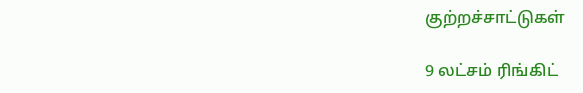குற்றச்சாட்டுகள்

9 லட்சம் ரிங்கிட்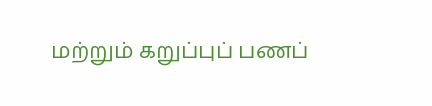மற்றும் கறுப்புப் பணப்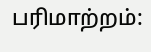பரிமாற்றம்: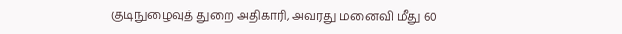குடிநுழைவுத் துறை அதிகாரி, அவரது மனைவி மீது 60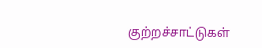குற்றச்சாட்டுகள்